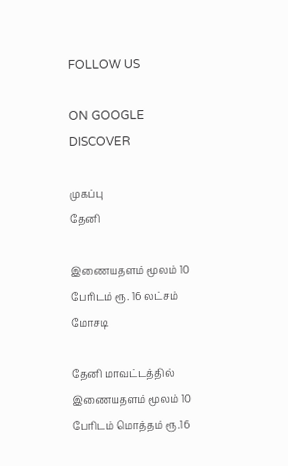FOLLOW US

ON GOOGLE DISCOVER

முகப்பு
தேனி

இணையதளம் மூலம் 10 பேரிடம் ரூ. 16 லட்சம் மோசடி

தேனி மாவட்டத்தில் இணையதளம் மூலம் 10 பேரிடம் மொத்தம் ரூ.16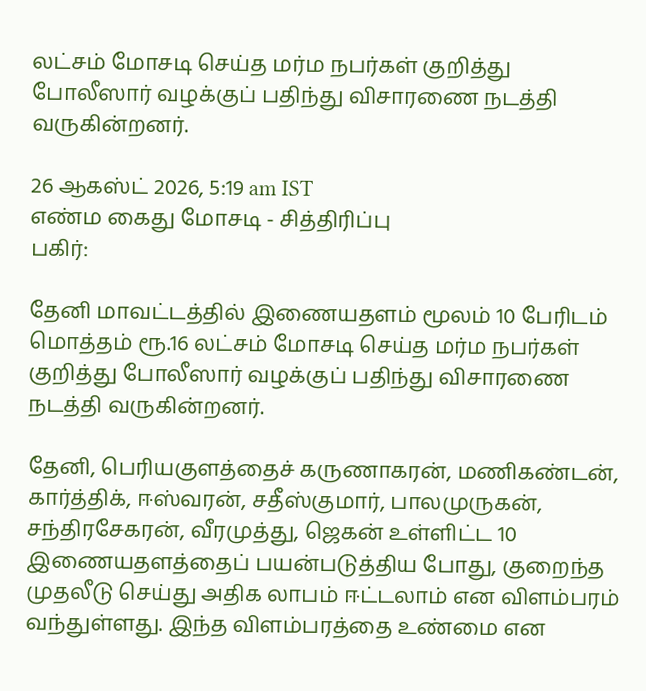லட்சம் மோசடி செய்த மர்ம நபர்கள் குறித்து போலீஸார் வழக்குப் பதிந்து விசாரணை நடத்தி வருகின்றனர்.

26 ஆகஸ்ட் 2026, 5:19 am IST
எண்ம கைது மோசடி - சித்திரிப்பு
பகிர்:

தேனி மாவட்டத்தில் இணையதளம் மூலம் 10 பேரிடம் மொத்தம் ரூ.16 லட்சம் மோசடி செய்த மர்ம நபர்கள் குறித்து போலீஸார் வழக்குப் பதிந்து விசாரணை நடத்தி வருகின்றனர்.

தேனி, பெரியகுளத்தைச் கருணாகரன், மணிகண்டன், கார்த்திக், ஈஸ்வரன், சதீஸ்குமார், பாலமுருகன், சந்திரசேகரன், வீரமுத்து, ஜெகன் உள்ளிட்ட 10 இணையதளத்தைப் பயன்படுத்திய போது, குறைந்த முதலீடு செய்து அதிக லாபம் ஈட்டலாம் என விளம்பரம் வந்துள்ளது. இந்த விளம்பரத்தை உண்மை என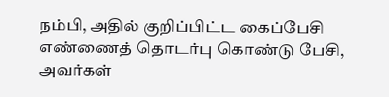நம்பி, அதில் குறிப்பிட்ட கைப்பேசி எண்ணைத் தொடர்பு கொண்டு பேசி, அவர்கள்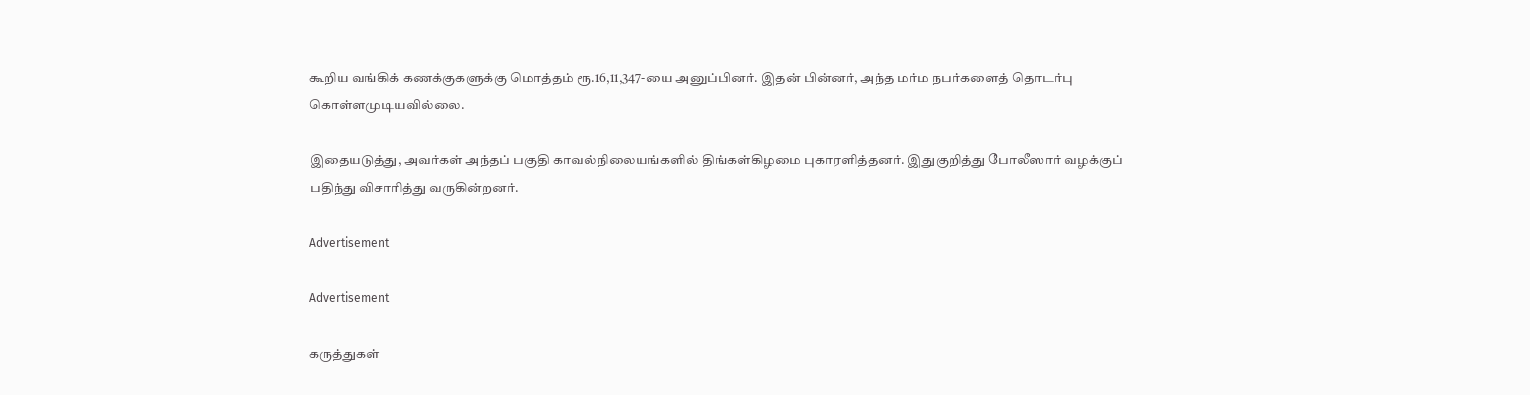கூறிய வங்கிக் கணக்குகளுக்கு மொத்தம் ரூ.16,11,347-யை அனுப்பினர். இதன் பின்னர், அந்த மர்ம நபர்களைத் தொடர்பு கொள்ளமுடியவில்லை.

இதையடுத்து, அவர்கள் அந்தப் பகுதி காவல்நிலையங்களில் திங்கள்கிழமை புகாரளித்தனர். இதுகுறித்து போலீஸார் வழக்குப் பதிந்து விசாரித்து வருகின்றனர்.

Advertisement

Advertisement

கருத்துகள்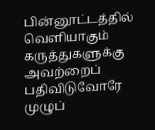பின்னூட்டத்தில் வெளியாகும் கருத்துகளுக்கு அவற்றைப் பதிவிடுவோரே முழுப்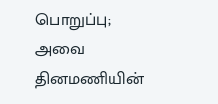பொறுப்பு; அவை தினமணியின்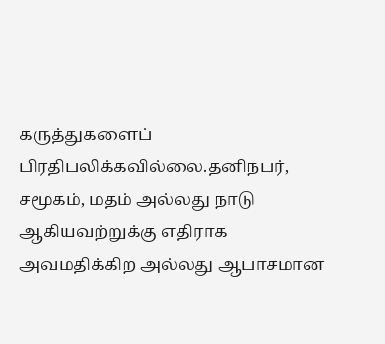கருத்துகளைப் பிரதிபலிக்கவில்லை.தனிநபர், சமூகம், மதம் அல்லது நாடு ஆகியவற்றுக்கு எதிராக அவமதிக்கிற அல்லது ஆபாசமான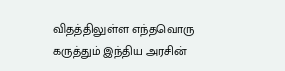விதத்திலுள்ள எந்தவொரு கருத்தும் இந்திய அரசின்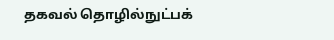தகவல் தொழில்நுட்பக்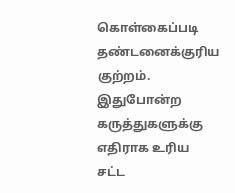கொள்கைப்படி தண்டனைக்குரிய குற்றம். இதுபோன்ற கருத்துகளுக்கு எதிராக உரிய சட்ட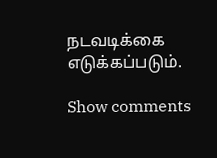நடவடிக்கை எடுக்கப்படும்.

Show comments